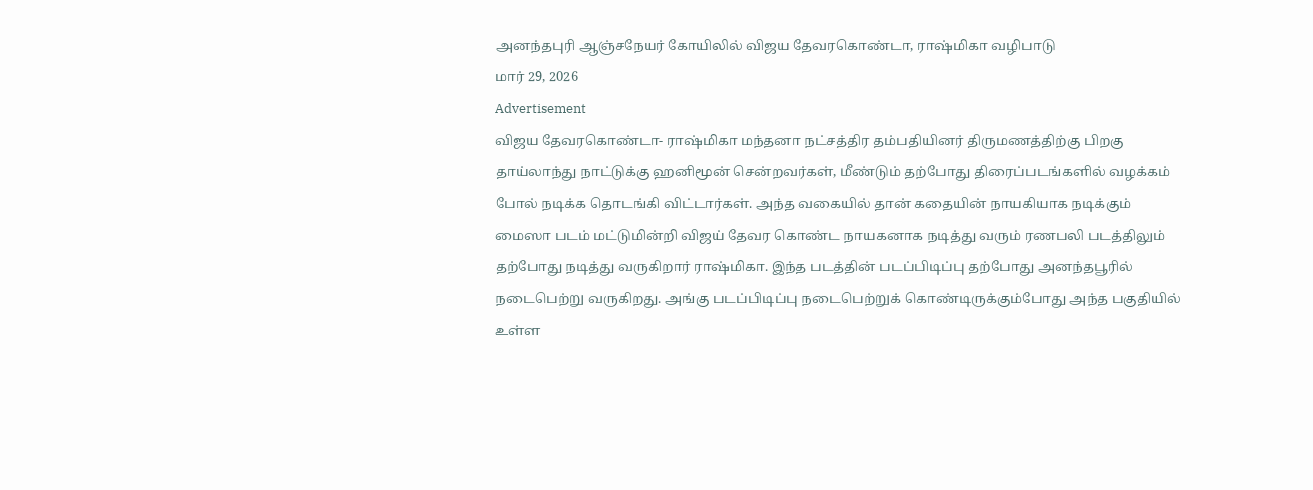அனந்தபுரி ஆஞ்சநேயர் கோயிலில் விஜய தேவரகொண்டா, ராஷ்மிகா வழிபாடு
மார் 29, 2026
Advertisement
விஜய தேவரகொண்டா- ராஷ்மிகா மந்தனா நட்சத்திர தம்பதியினர் திருமணத்திற்கு பிறகு தாய்லாந்து நாட்டுக்கு ஹனிமூன் சென்றவர்கள், மீண்டும் தற்போது திரைப்படங்களில் வழக்கம் போல் நடிக்க தொடங்கி விட்டார்கள். அந்த வகையில் தான் கதையின் நாயகியாக நடிக்கும் மைஸா படம் மட்டுமின்றி விஜய் தேவர கொண்ட நாயகனாக நடித்து வரும் ரணபலி படத்திலும் தற்போது நடித்து வருகிறார் ராஷ்மிகா. இந்த படத்தின் படப்பிடிப்பு தற்போது அனந்தபூரில் நடைபெற்று வருகிறது. அங்கு படப்பிடிப்பு நடைபெற்றுக் கொண்டிருக்கும்போது அந்த பகுதியில் உள்ள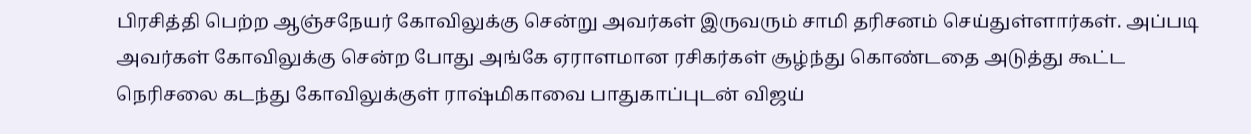பிரசித்தி பெற்ற ஆஞ்சநேயர் கோவிலுக்கு சென்று அவர்கள் இருவரும் சாமி தரிசனம் செய்துள்ளார்கள். அப்படி அவர்கள் கோவிலுக்கு சென்ற போது அங்கே ஏராளமான ரசிகர்கள் சூழ்ந்து கொண்டதை அடுத்து கூட்ட நெரிசலை கடந்து கோவிலுக்குள் ராஷ்மிகாவை பாதுகாப்புடன் விஜய்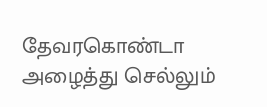தேவரகொண்டா அழைத்து செல்லும்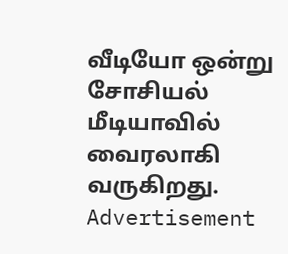வீடியோ ஒன்று சோசியல் மீடியாவில் வைரலாகி வருகிறது.
Advertisement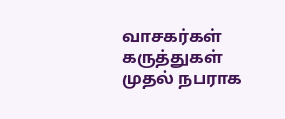வாசகர்கள் கருத்துகள்
முதல் நபராக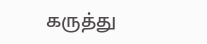கருத்து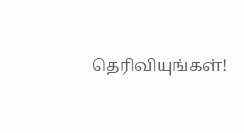தெரிவியுங்கள்!